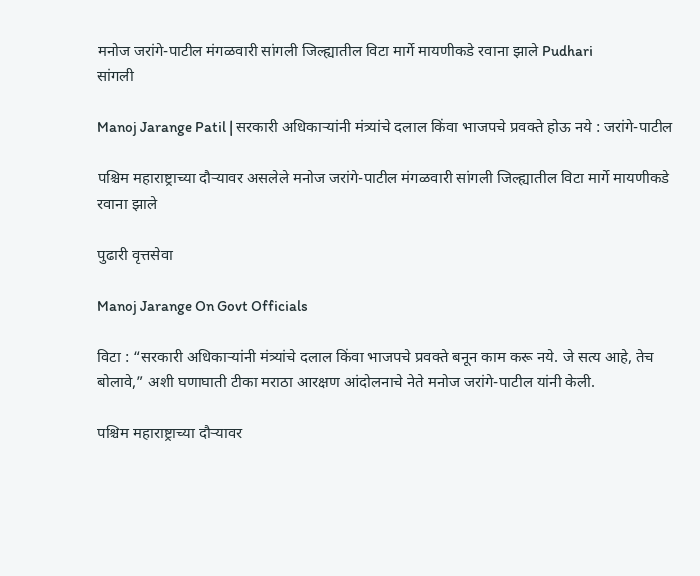मनोज जरांगे-पाटील मंगळवारी सांगली जिल्ह्यातील विटा मार्गे मायणीकडे रवाना झाले Pudhari
सांगली

Manoj Jarange Patil | सरकारी अधिकाऱ्यांनी मंत्र्यांचे दलाल किंवा भाजपचे प्रवक्ते होऊ नये : जरांगे-पाटील

पश्चिम महाराष्ट्राच्या दौऱ्यावर असलेले मनोज जरांगे-पाटील मंगळवारी सांगली जिल्ह्यातील विटा मार्गे मायणीकडे रवाना झाले

पुढारी वृत्तसेवा

Manoj Jarange On Govt Officials

विटा : “सरकारी अधिकाऱ्यांनी मंत्र्यांचे दलाल किंवा भाजपचे प्रवक्ते बनून काम करू नये. जे सत्य आहे, तेच बोलावे,” अशी घणाघाती टीका मराठा आरक्षण आंदोलनाचे नेते मनोज जरांगे-पाटील यांनी केली.

पश्चिम महाराष्ट्राच्या दौऱ्यावर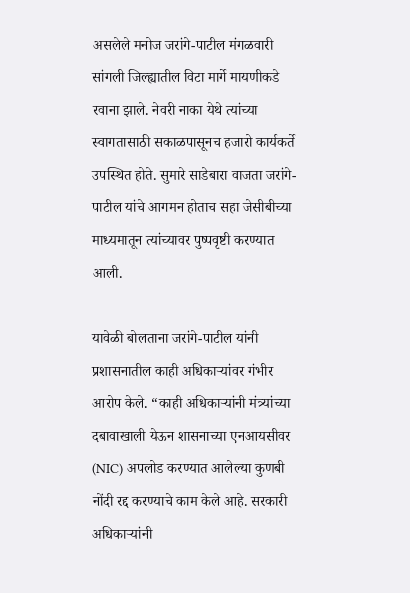असलेले मनोज जरांगे-पाटील मंगळवारी सांगली जिल्ह्यातील विटा मार्गे मायणीकडे रवाना झाले. नेवरी नाका येथे त्यांच्या स्वागतासाठी सकाळपासूनच हजारो कार्यकर्ते उपस्थित होते. सुमारे साडेबारा वाजता जरांगे-पाटील यांचे आगमन होताच सहा जेसीबीच्या माध्यमातून त्यांच्यावर पुष्पवृष्टी करण्यात आली.

यावेळी बोलताना जरांगे-पाटील यांनी प्रशासनातील काही अधिकाऱ्यांवर गंभीर आरोप केले. “काही अधिकाऱ्यांनी मंत्र्यांच्या दबावाखाली येऊन शासनाच्या एनआयसीवर (NIC) अपलोड करण्यात आलेल्या कुणबी नोंदी रद्द करण्याचे काम केले आहे. सरकारी अधिकाऱ्यांनी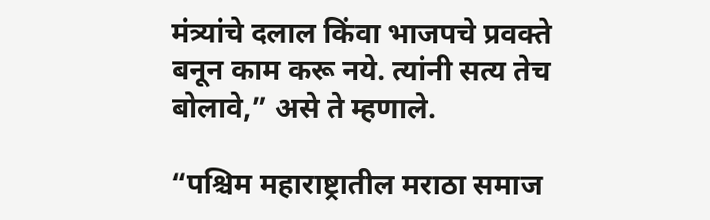मंत्र्यांचे दलाल किंवा भाजपचे प्रवक्ते बनून काम करू नये. त्यांनी सत्य तेच बोलावे,” असे ते म्हणाले.

“पश्चिम महाराष्ट्रातील मराठा समाज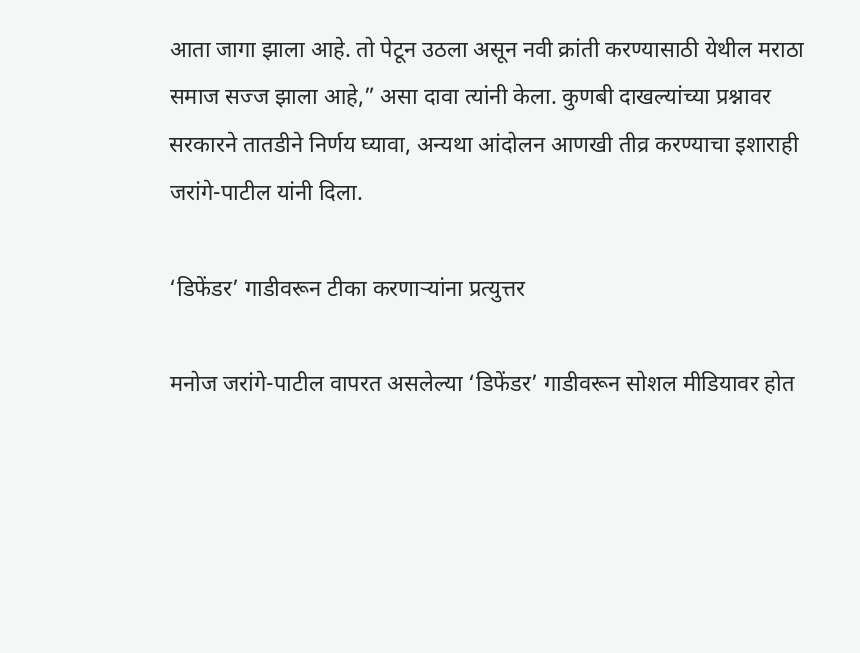आता जागा झाला आहे. तो पेटून उठला असून नवी क्रांती करण्यासाठी येथील मराठा समाज सज्ज झाला आहे,” असा दावा त्यांनी केला. कुणबी दाखल्यांच्या प्रश्नावर सरकारने तातडीने निर्णय घ्यावा, अन्यथा आंदोलन आणखी तीव्र करण्याचा इशाराही जरांगे-पाटील यांनी दिला.

‘डिफेंडर’ गाडीवरून टीका करणाऱ्यांना प्रत्युत्तर

मनोज जरांगे-पाटील वापरत असलेल्या ‘डिफेंडर’ गाडीवरून सोशल मीडियावर होत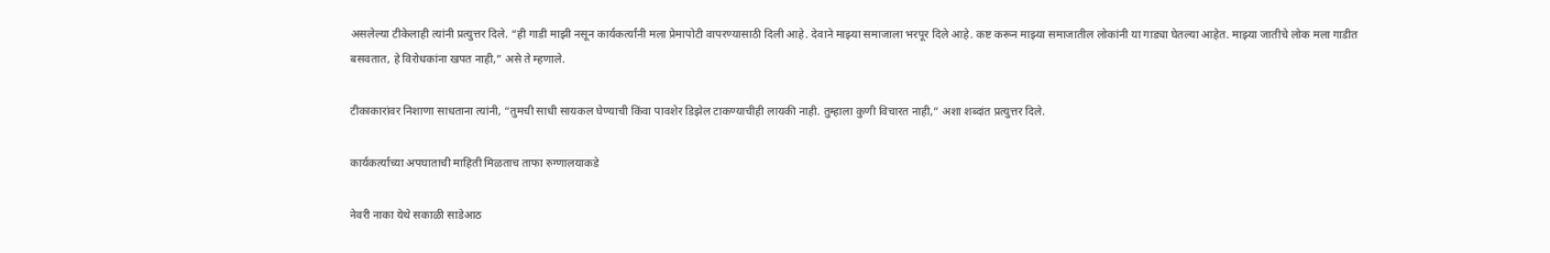असलेल्या टीकेलाही त्यांनी प्रत्युत्तर दिले. “ही गाडी माझी नसून कार्यकर्त्यांनी मला प्रेमापोटी वापरण्यासाठी दिली आहे. देवाने माझ्या समाजाला भरपूर दिले आहे. कष्ट करून माझ्या समाजातील लोकांनी या गाड्या घेतल्या आहेत. माझ्या जातीचे लोक मला गाडीत बसवतात, हे विरोधकांना खपत नाही,” असे ते म्हणाले.

टीकाकारांवर निशाणा साधताना त्यांनी, “तुमची साधी सायकल घेण्याची किंवा पावशेर डिझेल टाकण्याचीही लायकी नाही. तुम्हाला कुणी विचारत नाही,” अशा शब्दांत प्रत्युत्तर दिले.

कार्यकर्त्याच्या अपघाताची माहिती मिळताच ताफा रुग्णालयाकडे

नेवरी नाका येथे सकाळी साडेआठ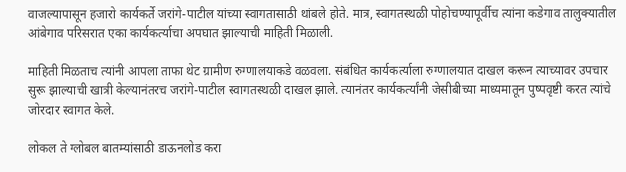वाजल्यापासून हजारो कार्यकर्ते जरांगे-पाटील यांच्या स्वागतासाठी थांबले होते. मात्र, स्वागतस्थळी पोहोचण्यापूर्वीच त्यांना कडेगाव तालुक्यातील आंबेगाव परिसरात एका कार्यकर्त्याचा अपघात झाल्याची माहिती मिळाली.

माहिती मिळताच त्यांनी आपला ताफा थेट ग्रामीण रुग्णालयाकडे वळवला. संबंधित कार्यकर्त्याला रुग्णालयात दाखल करून त्याच्यावर उपचार सुरू झाल्याची खात्री केल्यानंतरच जरांगे-पाटील स्वागतस्थळी दाखल झाले. त्यानंतर कार्यकर्त्यांनी जेसीबीच्या माध्यमातून पुष्पवृष्टी करत त्यांचे जोरदार स्वागत केले.

लोकल ते ग्लोबल बातम्यांसाठी डाऊनलोड करा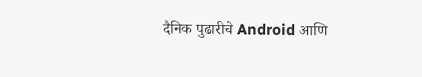दैनिक पुढारीचे Android आणि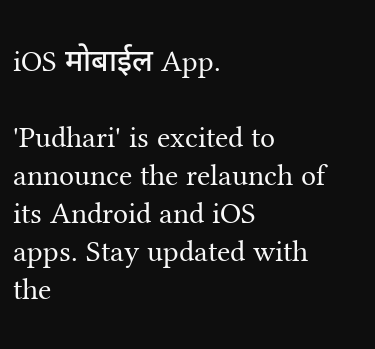iOS मोबाईल App.

'Pudhari' is excited to announce the relaunch of its Android and iOS apps. Stay updated with the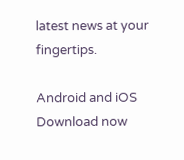latest news at your fingertips.

Android and iOS Download now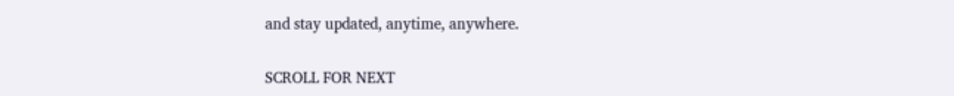and stay updated, anytime, anywhere.

SCROLL FOR NEXT